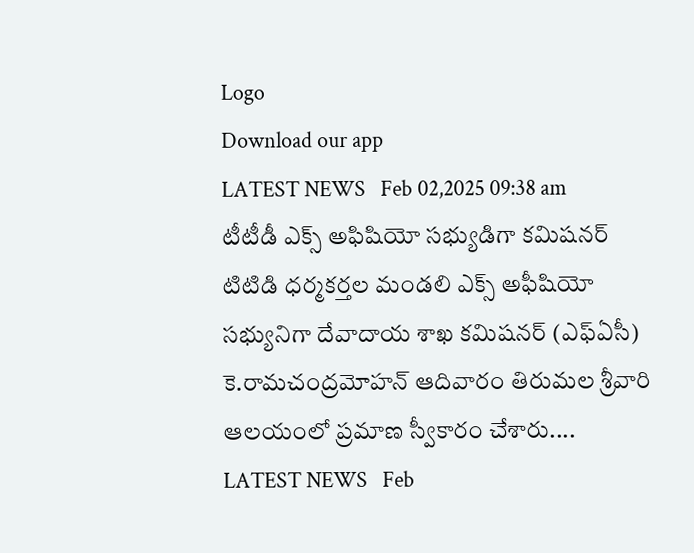Logo
Download our app
LATEST NEWS   Feb 02,2025 09:38 am
టీటీడీ ఎక్స్ అఫిషియో స‌భ్యుడిగా క‌మిష‌న‌ర్
టిటిడి ధర్మకర్తల మండలి ఎక్స్ అఫీషియో సభ్యునిగా దేవాదాయ శాఖ కమిషనర్ (ఎఫ్ఏసీ) కె.రామచంద్రమోహన్ ఆదివారం తిరుమల శ్రీవారి ఆలయంలో ప్రమాణ స్వీకారం చేశారు....
LATEST NEWS   Feb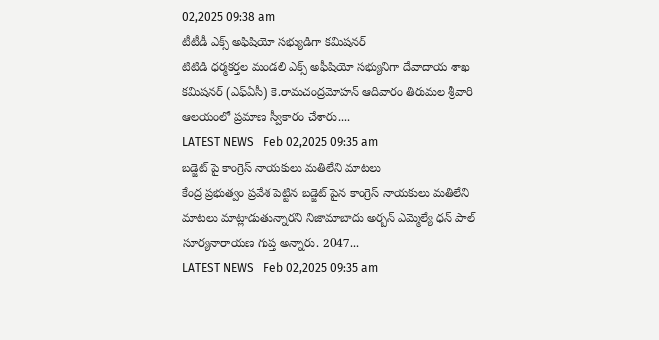02,2025 09:38 am
టీటీడీ ఎక్స్ అఫిషియో స‌భ్యుడిగా క‌మిష‌న‌ర్
టిటిడి ధర్మకర్తల మండలి ఎక్స్ అఫీషియో సభ్యునిగా దేవాదాయ శాఖ కమిషనర్ (ఎఫ్ఏసీ) కె.రామచంద్రమోహన్ ఆదివారం తిరుమల శ్రీవారి ఆలయంలో ప్రమాణ స్వీకారం చేశారు....
LATEST NEWS   Feb 02,2025 09:35 am
బడ్జెట్ పై కాంగ్రెస్ నాయకులు మతిలేని మాటలు
కేంద్ర ప్రభుత్వం ప్రవేశ పెట్టిన బడ్జెట్ పైన కాంగ్రెస్ నాయకులు మతిలేని మాటలు మాట్లాడుతున్నారని నిజామాబాదు అర్బన్ ఎమ్మెల్యే ధన్ పాల్ సూర్యనారాయణ గుప్త అన్నారు. 2047...
LATEST NEWS   Feb 02,2025 09:35 am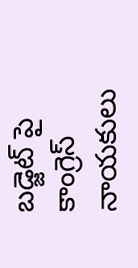బడ్జెట్ పై కాంగ్రెస్ నాయకులు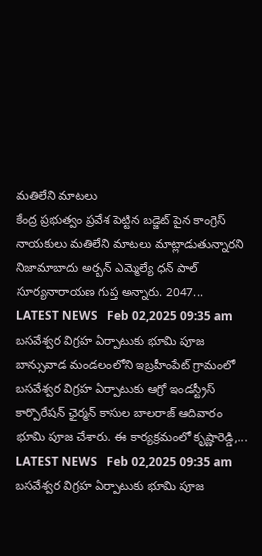మతిలేని మాటలు
కేంద్ర ప్రభుత్వం ప్రవేశ పెట్టిన బడ్జెట్ పైన కాంగ్రెస్ నాయకులు మతిలేని మాటలు మాట్లాడుతున్నారని నిజామాబాదు అర్బన్ ఎమ్మెల్యే ధన్ పాల్ సూర్యనారాయణ గుప్త అన్నారు. 2047...
LATEST NEWS   Feb 02,2025 09:35 am
బసవేశ్వర విగ్రహ ఏర్పాటుకు భూమి పూజ‌
బాన్సువాడ మండలంలోని ఇబ్రహీంపేట్ గ్రామంలో బసవేశ్వర విగ్రహ ఏర్పాటుకు ఆగ్రో ఇండస్ట్రీస్ కార్పొరేషన్ ఛైర్మన్ కాసుల బాలరాజ్ ఆదివారం భూమి పూజ చేశారు. ఈ కార్యక్రమంలో కృష్ణారెడ్డి,...
LATEST NEWS   Feb 02,2025 09:35 am
బసవేశ్వర విగ్రహ ఏర్పాటుకు భూమి పూజ‌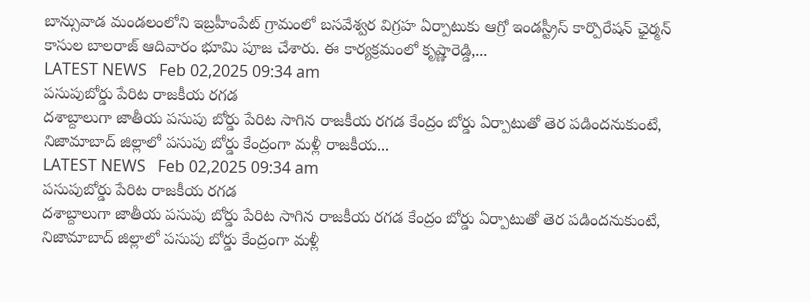బాన్సువాడ మండలంలోని ఇబ్రహీంపేట్ గ్రామంలో బసవేశ్వర విగ్రహ ఏర్పాటుకు ఆగ్రో ఇండస్ట్రీస్ కార్పొరేషన్ ఛైర్మన్ కాసుల బాలరాజ్ ఆదివారం భూమి పూజ చేశారు. ఈ కార్యక్రమంలో కృష్ణారెడ్డి,...
LATEST NEWS   Feb 02,2025 09:34 am
పసుపుబోర్డు పేరిట రాజకీయ రగడ
దశాబ్దాలుగా జాతీయ పసుపు బోర్డు పేరిట సాగిన రాజకీయ రగడ కేంద్రం బోర్డు ఏర్పాటుతో తెర పడిందనుకుంటే, నిజామాబాద్ జిల్లాలో పసుపు బోర్డు కేంద్రంగా మళ్లీ రాజకీయ...
LATEST NEWS   Feb 02,2025 09:34 am
పసుపుబోర్డు పేరిట రాజకీయ రగడ
దశాబ్దాలుగా జాతీయ పసుపు బోర్డు పేరిట సాగిన రాజకీయ రగడ కేంద్రం బోర్డు ఏర్పాటుతో తెర పడిందనుకుంటే, నిజామాబాద్ జిల్లాలో పసుపు బోర్డు కేంద్రంగా మళ్లీ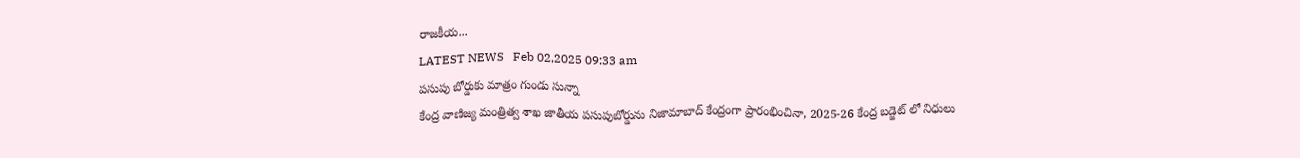రాజకీయ...
LATEST NEWS   Feb 02,2025 09:33 am
పసుపు బోర్డుకు మాత్రం గుండు సున్నా
కేంద్ర వాణిజ్య మంత్రిత్వ శాఖ జాతీయ పసుపుబోర్డును నిజామాబాద్ కేంద్రంగా ప్రారంభించినా, 2025-26 కేంద్ర బడ్జెట్ లో నిధులు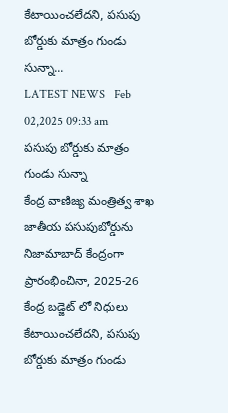కేటాయించలేదని, పసుపు బోర్డుకు మాత్రం గుండు సున్నా...
LATEST NEWS   Feb 02,2025 09:33 am
పసుపు బోర్డుకు మాత్రం గుండు సున్నా
కేంద్ర వాణిజ్య మంత్రిత్వ శాఖ జాతీయ పసుపుబోర్డును నిజామాబాద్ కేంద్రంగా ప్రారంభించినా, 2025-26 కేంద్ర బడ్జెట్ లో నిధులు కేటాయించలేదని, పసుపు బోర్డుకు మాత్రం గుండు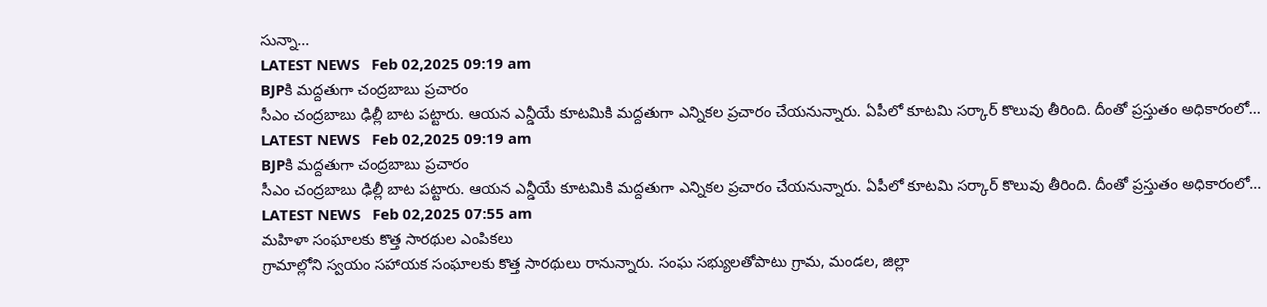సున్నా...
LATEST NEWS   Feb 02,2025 09:19 am
BJPకి మ‌ద్ద‌తుగా చంద్ర‌బాబు ప్ర‌చారం
సీఎం చంద్ర‌బాబు ఢిల్లీ బాట ప‌ట్టారు. ఆయ‌న ఎన్డీయే కూట‌మికి మ‌ద్ద‌తుగా ఎన్నిక‌ల ప్ర‌చారం చేయ‌నున్నారు. ఏపీలో కూట‌మి స‌ర్కార్ కొలువు తీరింది. దీంతో ప్రస్తుతం అధికారంలో...
LATEST NEWS   Feb 02,2025 09:19 am
BJPకి మ‌ద్ద‌తుగా చంద్ర‌బాబు ప్ర‌చారం
సీఎం చంద్ర‌బాబు ఢిల్లీ బాట ప‌ట్టారు. ఆయ‌న ఎన్డీయే కూట‌మికి మ‌ద్ద‌తుగా ఎన్నిక‌ల ప్ర‌చారం చేయ‌నున్నారు. ఏపీలో కూట‌మి స‌ర్కార్ కొలువు తీరింది. దీంతో ప్రస్తుతం అధికారంలో...
LATEST NEWS   Feb 02,2025 07:55 am
మహిళా సంఘాలకు కొత్త సారథుల ఎంపికలు
గ్రామాల్లోని స్వయం సహాయక సంఘాలకు కొత్త సారథులు రానున్నారు. సంఘ సభ్యులతోపాటు గ్రామ, మండల, జిల్లా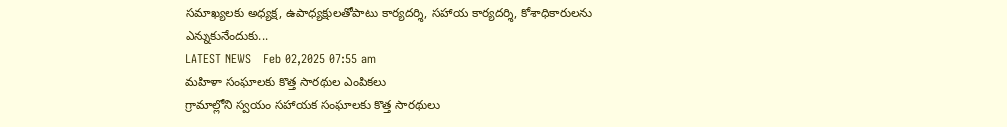సమాఖ్యలకు అధ్యక్ష, ఉపాధ్యక్షులతోపాటు కార్యదర్శి, సహాయ కార్యదర్శి, కోశాధికారులను ఎన్నుకునేందుకు...
LATEST NEWS   Feb 02,2025 07:55 am
మహిళా సంఘాలకు కొత్త సారథుల ఎంపికలు
గ్రామాల్లోని స్వయం సహాయక సంఘాలకు కొత్త సారథులు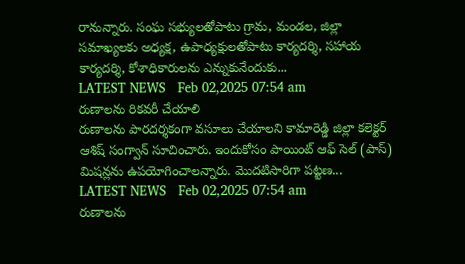రానున్నారు. సంఘ సభ్యులతోపాటు గ్రామ, మండల, జిల్లా సమాఖ్యలకు అధ్యక్ష, ఉపాధ్యక్షులతోపాటు కార్యదర్శి, సహాయ కార్యదర్శి, కోశాధికారులను ఎన్నుకునేందుకు...
LATEST NEWS   Feb 02,2025 07:54 am
రుణాలను రికవరీ చేయాలి
రుణాలను పారదర్శకంగా వసూలు చేయాలని కామారెడ్డి జిల్లా కలెక్టర్‌ ఆశిష్‌ సంగ్వాన్‌ సూచించారు. ఇందుకోసం పాయింట్‌ ఆఫ్‌ సెల్‌ (పాస్‌) మిషన్లను ఉపయోగించాలన్నారు. మొదటిసారిగా పట్టణ...
LATEST NEWS   Feb 02,2025 07:54 am
రుణాలను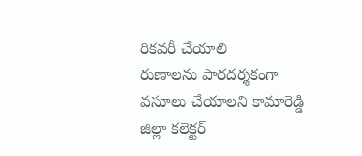రికవరీ చేయాలి
రుణాలను పారదర్శకంగా వసూలు చేయాలని కామారెడ్డి జిల్లా కలెక్టర్‌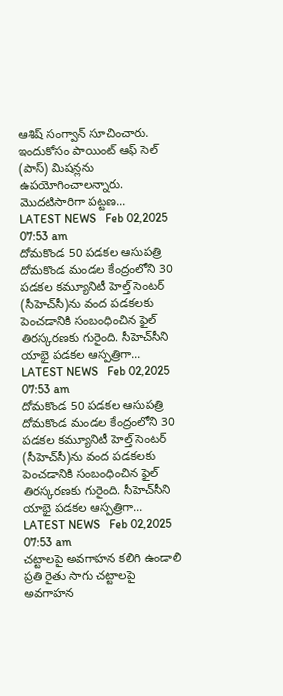ఆశిష్‌ సంగ్వాన్‌ సూచించారు. ఇందుకోసం పాయింట్‌ ఆఫ్‌ సెల్‌ (పాస్‌) మిషన్లను ఉపయోగించాలన్నారు. మొదటిసారిగా పట్టణ...
LATEST NEWS   Feb 02,2025 07:53 am
దోమకొండ 50 పడకల ఆసుపత్రి
దోమకొండ మండల కేంద్రంలోని 30 పడకల కమ్యూనిటీ హెల్త్‌ సెంటర్‌ (సీహెచ్‌సీ)ను వంద పడకలకు పెంచడానికి సంబంధించిన ఫైల్‌ తిరస్కరణకు గురైంది. సీహెచ్‌సీని యాభై పడకల ఆస్పత్రిగా...
LATEST NEWS   Feb 02,2025 07:53 am
దోమకొండ 50 పడకల ఆసుపత్రి
దోమకొండ మండల కేంద్రంలోని 30 పడకల కమ్యూనిటీ హెల్త్‌ సెంటర్‌ (సీహెచ్‌సీ)ను వంద పడకలకు పెంచడానికి సంబంధించిన ఫైల్‌ తిరస్కరణకు గురైంది. సీహెచ్‌సీని యాభై పడకల ఆస్పత్రిగా...
LATEST NEWS   Feb 02,2025 07:53 am
చట్టాలపై అవగాహన కలిగి ఉండాలి
ప్రతి రైతు సాగు చట్టాలపై అవగాహన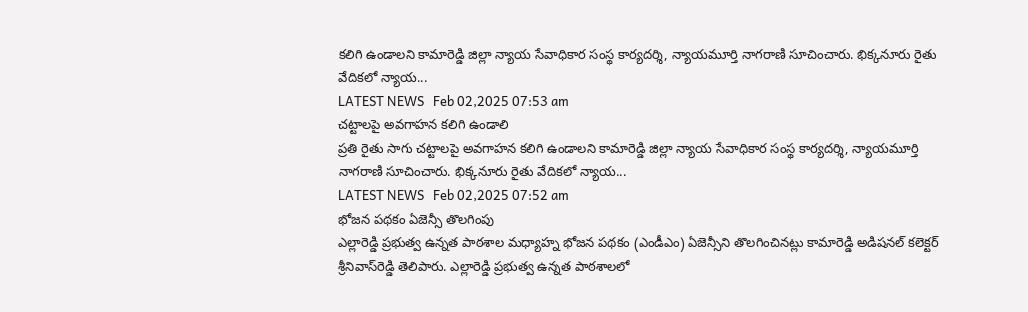కలిగి ఉండాలని కామారెడ్డి జిల్లా న్యాయ సేవాధికార సంస్థ కార్యదర్శి, న్యాయమూర్తి నాగరాణి సూచించారు. భిక్కనూరు రైతు వేదికలో న్యాయ...
LATEST NEWS   Feb 02,2025 07:53 am
చట్టాలపై అవగాహన కలిగి ఉండాలి
ప్రతి రైతు సాగు చట్టాలపై అవగాహన కలిగి ఉండాలని కామారెడ్డి జిల్లా న్యాయ సేవాధికార సంస్థ కార్యదర్శి, న్యాయమూర్తి నాగరాణి సూచించారు. భిక్కనూరు రైతు వేదికలో న్యాయ...
LATEST NEWS   Feb 02,2025 07:52 am
భోజన పథకం ఏజెన్సీ తొలగింపు
ఎల్లారెడ్డి ప్రభుత్వ ఉన్నత పాఠశాల మధ్యాహ్న భోజన పథకం (ఎండీఎం) ఏజెన్సీని తొలగించినట్లు కామారెడ్డి అడిషనల్‌ కలెక్టర్‌ శ్రీనివాస్‌రెడ్డి తెలిపారు. ఎల్లారెడ్డి ప్రభుత్వ ఉన్నత పాఠశాలలో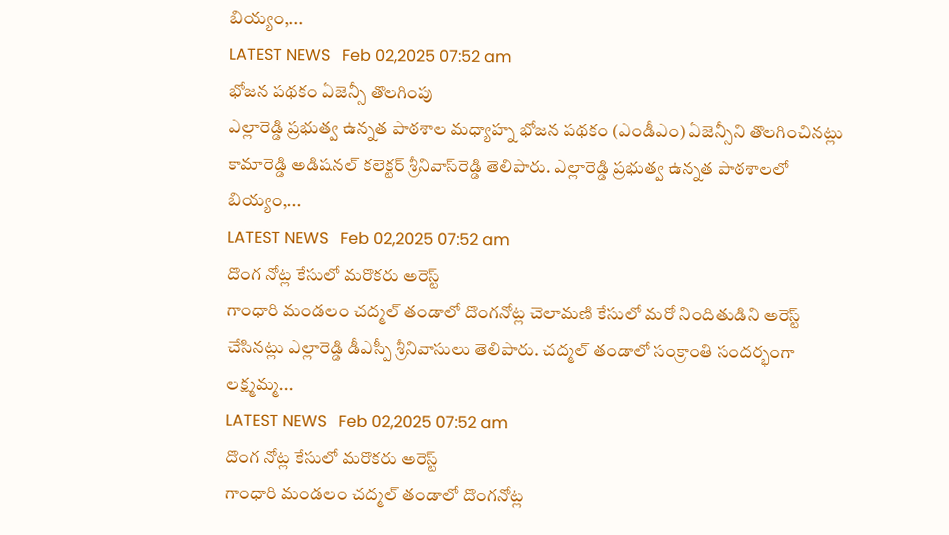బియ్యం,...
LATEST NEWS   Feb 02,2025 07:52 am
భోజన పథకం ఏజెన్సీ తొలగింపు
ఎల్లారెడ్డి ప్రభుత్వ ఉన్నత పాఠశాల మధ్యాహ్న భోజన పథకం (ఎండీఎం) ఏజెన్సీని తొలగించినట్లు కామారెడ్డి అడిషనల్‌ కలెక్టర్‌ శ్రీనివాస్‌రెడ్డి తెలిపారు. ఎల్లారెడ్డి ప్రభుత్వ ఉన్నత పాఠశాలలో బియ్యం,...
LATEST NEWS   Feb 02,2025 07:52 am
దొంగ నోట్ల కేసులో మరొకరు అరెస్ట్
గాంధారి మండలం చద్మల్‌ తండాలో దొంగనోట్ల చెలామణి కేసులో మరో నిందితుడిని అరెస్ట్‌ చేసినట్లు ఎల్లారెడ్డి డీఎస్పీ శ్రీనివాసులు తెలిపారు. చద్మల్‌ తండాలో సంక్రాంతి సందర్భంగా లక్ష్మమ్మ...
LATEST NEWS   Feb 02,2025 07:52 am
దొంగ నోట్ల కేసులో మరొకరు అరెస్ట్
గాంధారి మండలం చద్మల్‌ తండాలో దొంగనోట్ల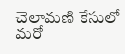చెలామణి కేసులో మరో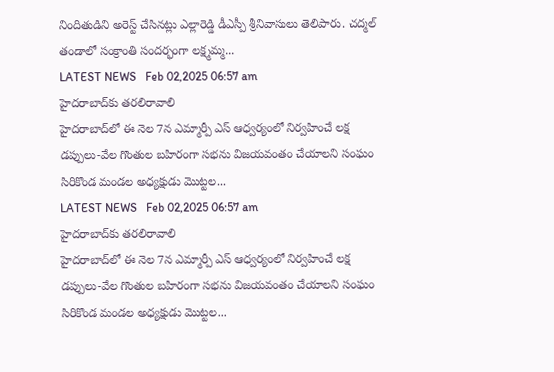నిందితుడిని అరెస్ట్‌ చేసినట్లు ఎల్లారెడ్డి డీఎస్పీ శ్రీనివాసులు తెలిపారు. చద్మల్‌ తండాలో సంక్రాంతి సందర్భంగా లక్ష్మమ్మ...
LATEST NEWS   Feb 02,2025 06:57 am
హైదరాబాద్‌కు తరలిరావాలి
హైదరాబాద్‌లో ఈ నెల 7న ఎమ్మార్పీ ఎస్‌ ఆధ్వర్యంలో నిర్వహించే లక్ష డప్పులు-వేల గొంతుల బహిరంగా సభను విజయవంతం చేయాలని సంఘం సిరికొండ మండల అధ్యక్షుడు మొట్టల...
LATEST NEWS   Feb 02,2025 06:57 am
హైదరాబాద్‌కు తరలిరావాలి
హైదరాబాద్‌లో ఈ నెల 7న ఎమ్మార్పీ ఎస్‌ ఆధ్వర్యంలో నిర్వహించే లక్ష డప్పులు-వేల గొంతుల బహిరంగా సభను విజయవంతం చేయాలని సంఘం సిరికొండ మండల అధ్యక్షుడు మొట్టల...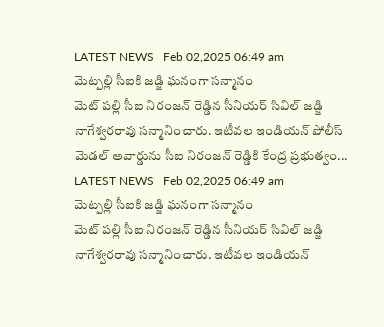LATEST NEWS   Feb 02,2025 06:49 am
మెట్ప‌ల్లి సీఐకి జ‌డ్జి ఘ‌నంగా స‌న్మానం
మెట్ పల్లి సీఐ నిరంజన్ రెడ్డిన సీనియర్ సివిల్ జడ్జి నాగేశ్వరరావు సన్మానించారు. ఇటీవల ఇండియన్ పోలీస్ మెడల్ అవార్డును సీఐ నిరంజన్ రెడ్డికి కేంద్ర ప్రభుత్వం...
LATEST NEWS   Feb 02,2025 06:49 am
మెట్ప‌ల్లి సీఐకి జ‌డ్జి ఘ‌నంగా స‌న్మానం
మెట్ పల్లి సీఐ నిరంజన్ రెడ్డిన సీనియర్ సివిల్ జడ్జి నాగేశ్వరరావు సన్మానించారు. ఇటీవల ఇండియన్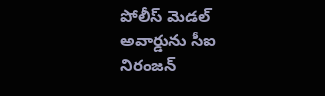పోలీస్ మెడల్ అవార్డును సీఐ నిరంజన్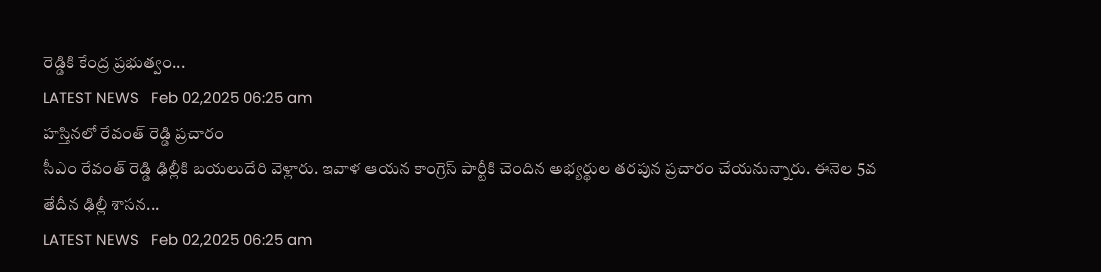రెడ్డికి కేంద్ర ప్రభుత్వం...
LATEST NEWS   Feb 02,2025 06:25 am
హ‌స్తిన‌లో రేవంత్ రెడ్డి ప్ర‌చారం
సీఎం రేవంత్ రెడ్డి ఢిల్లీకి బ‌య‌లుదేరి వెళ్లారు. ఇవాళ ఆయ‌న కాంగ్రెస్ పార్టీకి చెందిన అభ్య‌ర్థుల త‌ర‌పున ప్ర‌చారం చేయ‌నున్నారు. ఈనెల 5వ తేదీన ఢిల్లీ శాస‌న...
LATEST NEWS   Feb 02,2025 06:25 am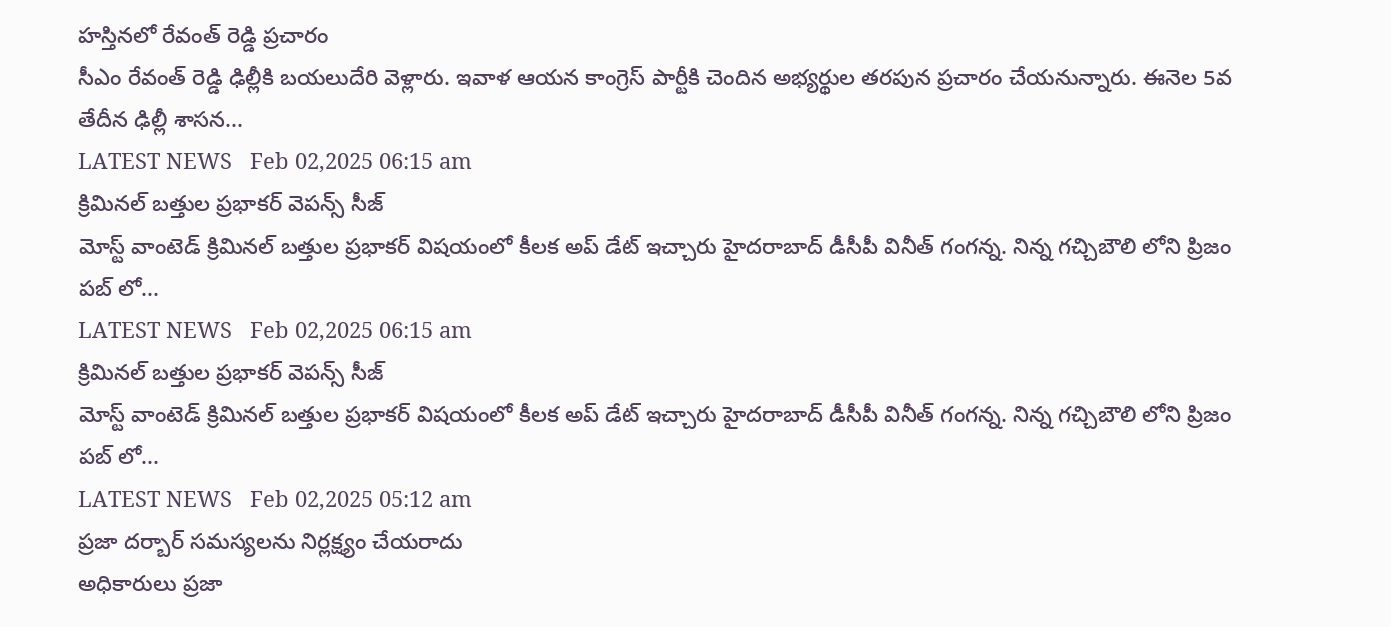హ‌స్తిన‌లో రేవంత్ రెడ్డి ప్ర‌చారం
సీఎం రేవంత్ రెడ్డి ఢిల్లీకి బ‌య‌లుదేరి వెళ్లారు. ఇవాళ ఆయ‌న కాంగ్రెస్ పార్టీకి చెందిన అభ్య‌ర్థుల త‌ర‌పున ప్ర‌చారం చేయ‌నున్నారు. ఈనెల 5వ తేదీన ఢిల్లీ శాస‌న...
LATEST NEWS   Feb 02,2025 06:15 am
క్రిమిన‌ల్ బ‌త్తుల ప్ర‌భాక‌ర్ వెప‌న్స్ సీజ్
మోస్ట్ వాంటెడ్ క్రిమిన‌ల్ బ‌త్తుల ప్ర‌భాక‌ర్ విష‌యంలో కీల‌క అప్ డేట్ ఇచ్చారు హైద‌రాబాద్ డీసీపీ వినీత్ గంగ‌న్న‌. నిన్న గ‌చ్చిబౌలి లోని ప్రిజం ప‌బ్ లో...
LATEST NEWS   Feb 02,2025 06:15 am
క్రిమిన‌ల్ బ‌త్తుల ప్ర‌భాక‌ర్ వెప‌న్స్ సీజ్
మోస్ట్ వాంటెడ్ క్రిమిన‌ల్ బ‌త్తుల ప్ర‌భాక‌ర్ విష‌యంలో కీల‌క అప్ డేట్ ఇచ్చారు హైద‌రాబాద్ డీసీపీ వినీత్ గంగ‌న్న‌. నిన్న గ‌చ్చిబౌలి లోని ప్రిజం ప‌బ్ లో...
LATEST NEWS   Feb 02,2025 05:12 am
ప్రజా దర్బార్ సమస్యలను నిర్లక్ష్యం చేయరాదు
అధికారులు ప్రజా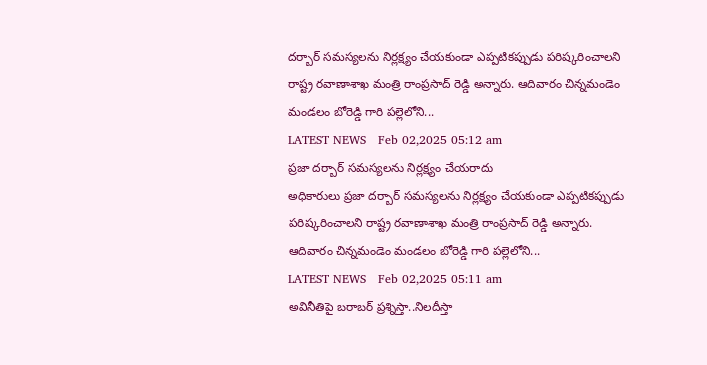దర్బార్ సమస్యలను నిర్లక్ష్యం చేయకుండా ఎప్పటికప్పుడు పరిష్కరించాలని రాష్ట్ర రవాణాశాఖ మంత్రి రాంప్రసాద్ రెడ్డి అన్నారు. ఆదివారం చిన్నమండెం మండలం బోరెడ్డి గారి పల్లెలోని...
LATEST NEWS   Feb 02,2025 05:12 am
ప్రజా దర్బార్ సమస్యలను నిర్లక్ష్యం చేయరాదు
అధికారులు ప్రజా దర్బార్ సమస్యలను నిర్లక్ష్యం చేయకుండా ఎప్పటికప్పుడు పరిష్కరించాలని రాష్ట్ర రవాణాశాఖ మంత్రి రాంప్రసాద్ రెడ్డి అన్నారు. ఆదివారం చిన్నమండెం మండలం బోరెడ్డి గారి పల్లెలోని...
LATEST NEWS   Feb 02,2025 05:11 am
అవినీతిపై బ‌రాబ‌ర్ ప్ర‌శ్నిస్తా..నిల‌దీస్తా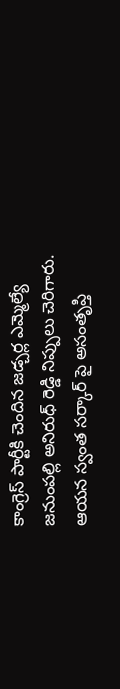కాంగ్రెస్ పార్టీకి చెందిన జ‌డ్చ‌ర్ల ఎమ్మెల్యే జ‌నుంప‌ల్లి అనిరుధ్ రెడ్డి నిప్పులు చెరిగారు. ఆయ‌న స్వంత స‌ర్కార్ పై అసంతృప్తి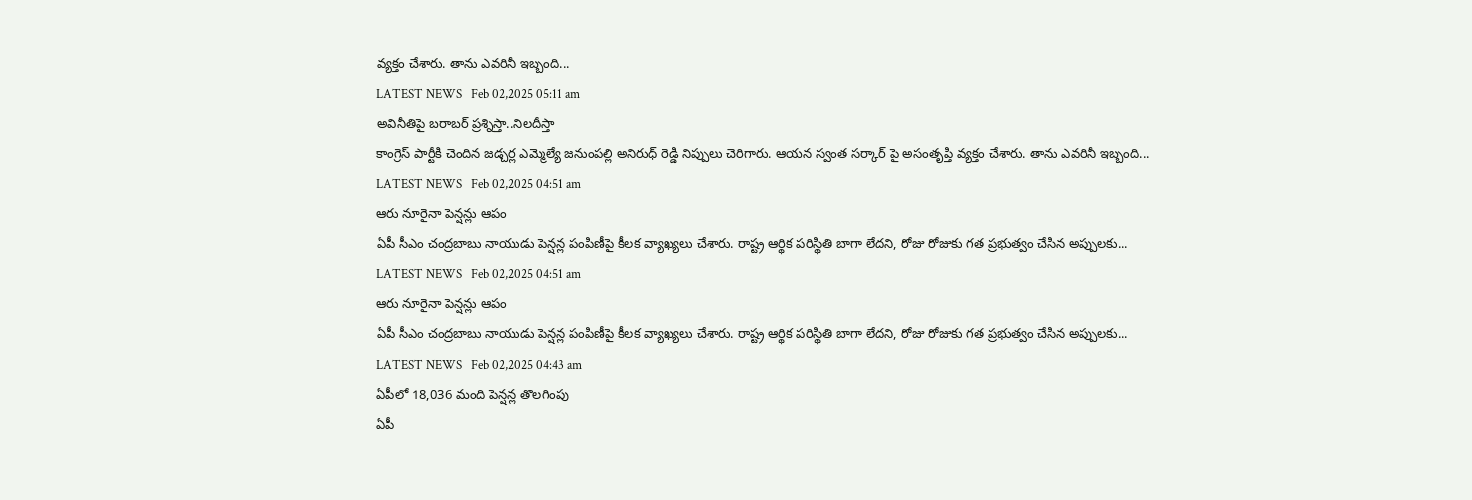వ్య‌క్తం చేశారు. తాను ఎవ‌రినీ ఇబ్బంది...
LATEST NEWS   Feb 02,2025 05:11 am
అవినీతిపై బ‌రాబ‌ర్ ప్ర‌శ్నిస్తా..నిల‌దీస్తా
కాంగ్రెస్ పార్టీకి చెందిన జ‌డ్చ‌ర్ల ఎమ్మెల్యే జ‌నుంప‌ల్లి అనిరుధ్ రెడ్డి నిప్పులు చెరిగారు. ఆయ‌న స్వంత స‌ర్కార్ పై అసంతృప్తి వ్య‌క్తం చేశారు. తాను ఎవ‌రినీ ఇబ్బంది...
LATEST NEWS   Feb 02,2025 04:51 am
ఆరు నూరైనా పెన్ష‌న్లు ఆపం
ఏపీ సీఎం చంద్ర‌బాబు నాయుడు పెన్ష‌న్ల పంపిణీపై కీల‌క వ్యాఖ్య‌లు చేశారు. రాష్ట్ర ఆర్థిక ప‌రిస్థితి బాగా లేద‌ని, రోజు రోజుకు గ‌త ప్ర‌భుత్వం చేసిన అప్పుల‌కు...
LATEST NEWS   Feb 02,2025 04:51 am
ఆరు నూరైనా పెన్ష‌న్లు ఆపం
ఏపీ సీఎం చంద్ర‌బాబు నాయుడు పెన్ష‌న్ల పంపిణీపై కీల‌క వ్యాఖ్య‌లు చేశారు. రాష్ట్ర ఆర్థిక ప‌రిస్థితి బాగా లేద‌ని, రోజు రోజుకు గ‌త ప్ర‌భుత్వం చేసిన అప్పుల‌కు...
LATEST NEWS   Feb 02,2025 04:43 am
ఏపీలో 18,036 మంది పెన్ష‌న్ల తొల‌గింపు
ఏపీ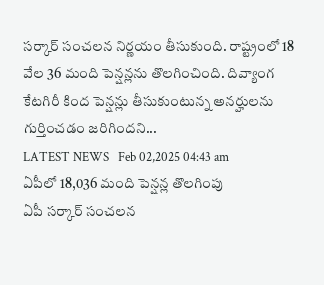స‌ర్కార్ సంచ‌ల‌న నిర్ణ‌యం తీసుకుంది. రాష్ట్రంలో 18 వేల 36 మంది పెన్ష‌న్ల‌ను తొల‌గించింది. దివ్యాంగ కేట‌గిరీ కింద పెన్ష‌న్లు తీసుకుంటున్న అన‌ర్హుల‌ను గుర్తించ‌డం జ‌రిగింద‌ని...
LATEST NEWS   Feb 02,2025 04:43 am
ఏపీలో 18,036 మంది పెన్ష‌న్ల తొల‌గింపు
ఏపీ స‌ర్కార్ సంచ‌ల‌న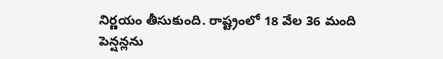నిర్ణ‌యం తీసుకుంది. రాష్ట్రంలో 18 వేల 36 మంది పెన్ష‌న్ల‌ను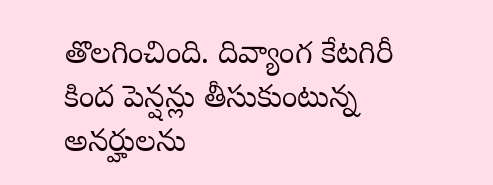తొల‌గించింది. దివ్యాంగ కేట‌గిరీ కింద పెన్ష‌న్లు తీసుకుంటున్న అన‌ర్హుల‌ను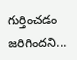గుర్తించ‌డం జ‌రిగింద‌ని...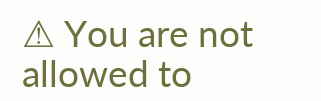⚠ You are not allowed to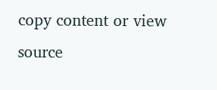copy content or view source